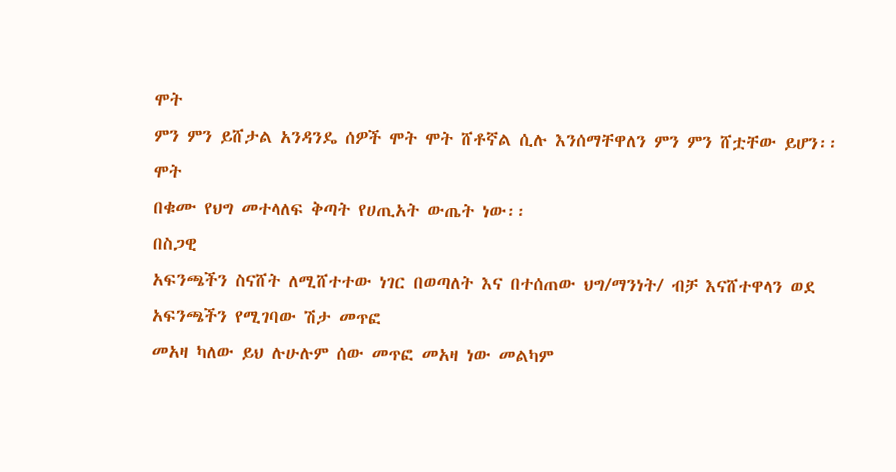ሞት
ምን ምን ይሸታል አንዳንዴ ሰዎች ሞት ሞት ሸቶኛል ሲሉ እንሰማቸዋለን ምን ምን ሸቷቸው ይሆን፡፡
ሞት
በቁሙ የህግ መተላለፍ ቅጣት የሀጢአት ውጤት ነው፡፡
በስጋዊ
አፍንጫችን ስናሸት ለሚሸተተው ነገር በወጣለት እና በተሰጠው ህግ/ማንነት/ ብቻ እናሸተዋላን ወደ አፍንጫችን የሚገባው ሽታ መጥፎ
መአዛ ካለው ይህ ሉሁሉም ሰው መጥፎ መአዛ ነው መልካም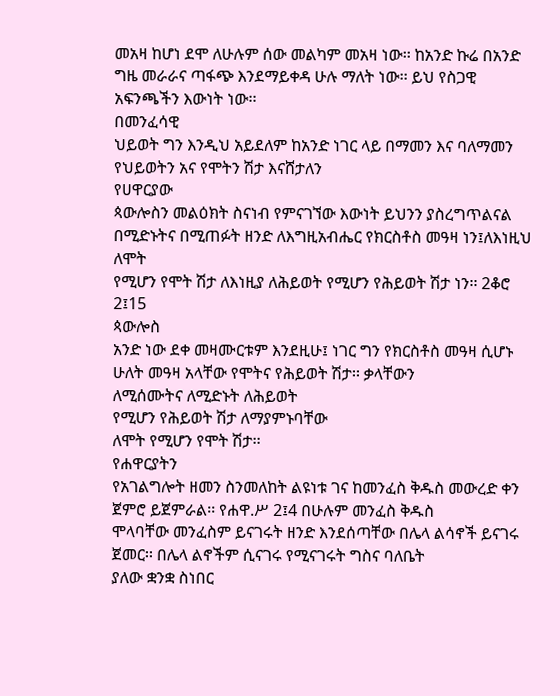መአዛ ከሆነ ደሞ ለሁሉም ሰው መልካም መአዛ ነው፡፡ ከአንድ ኩሬ በአንድ
ግዜ መራራና ጣፋጭ እንደማይቀዳ ሁሉ ማለት ነው፡፡ ይህ የስጋዊ አፍንጫችን እውነት ነው፡፡
በመንፈሳዊ
ህይወት ግን እንዲህ አይደለም ከአንድ ነገር ላይ በማመን እና ባለማመን የህይወትን አና የሞትን ሽታ እናሸታለን
የሀዋርያው
ጳውሎስን መልዕክት ስናነብ የምናገኘው እውነት ይህንን ያስረግጥልናል
በሚድኑትና በሚጠፉት ዘንድ ለእግዚአብሔር የክርስቶስ መዓዛ ነን፤ለእነዚህ ለሞት
የሚሆን የሞት ሽታ ለእነዚያ ለሕይወት የሚሆን የሕይወት ሽታ ነን፡፡ 2ቆሮ 2፤15
ጳውሎስ
አንድ ነው ደቀ መዛሙርቱም እንደዚሁ፤ ነገር ግን የክርስቶስ መዓዛ ሲሆኑ ሁለት መዓዛ አላቸው የሞትና የሕይወት ሽታ፡፡ ቃላቸውን
ለሚሰሙትና ለሚድኑት ለሕይወት
የሚሆን የሕይወት ሽታ ለማያምኑባቸው
ለሞት የሚሆን የሞት ሽታ፡፡
የሐዋርያትን
የአገልግሎት ዘመን ስንመለከት ልዩነቱ ገና ከመንፈስ ቅዱስ መውረድ ቀን ጀምሮ ይጀምራል፡፡ የሐዋ.ሥ 2፤4 በሁሉም መንፈስ ቅዱስ
ሞላባቸው መንፈስም ይናገሩት ዘንድ እንደሰጣቸው በሌላ ልሳኖች ይናገሩ ጀመር፡፡ በሌላ ልኖችም ሲናገሩ የሚናገሩት ግስና ባለቤት
ያለው ቋንቋ ስነበር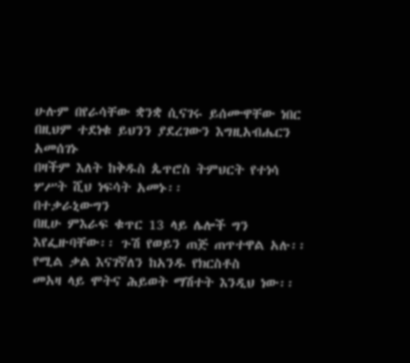ሁሉም በየራሳቸው ቋንቋ ሲናገሩ ይሰሙዋቸው ነበር በዚህም ተደነቁ ይህንን ያደረገውን እግዚአብሔርን አመሰገኑ
በዛችም እለት ከቅዱስ ጴጥሮስ ትምህርት የተነሳ ሦሥት ሺህ ነፍሳት አመኑ፡፡
በተቃራኒውግን
በዚሁ ምእራፍ ቁጥር 13 ላይ ሌሎች ግን እየፌዙባቸው፡፡ ጉሽ የወይን ጠጅ ጠጥተዋል አሉ፡፡ የሚል ቃል እናገኛለን ከአንዱ የክርስቶስ
መአዛ ላይ ሞትና ሕይወት ማሽተት እንዲህ ነው፡፡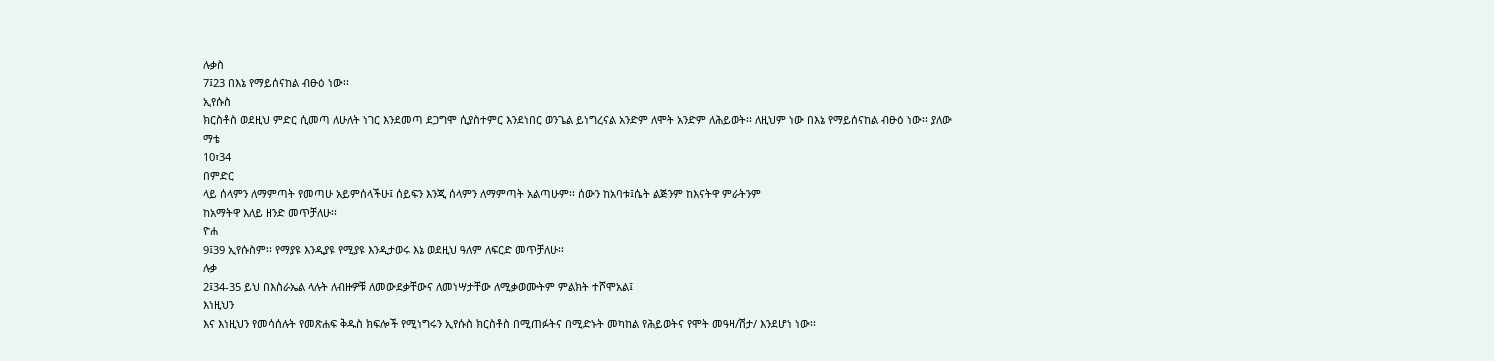ሉቃስ
7፤23 በእኔ የማይሰናከል ብፁዕ ነው፡፡
ኢየሱስ
ክርስቶስ ወደዚህ ምድር ሲመጣ ለሁለት ነገር እንደመጣ ደጋግሞ ሲያስተምር እንደነበር ወንጌል ይነግረናል አንድም ለሞት አንድም ለሕይወት፡፡ ለዚህም ነው በእኔ የማይሰናከል ብፁዕ ነው፡፡ ያለው
ማቴ
10፣34
በምድር
ላይ ሰላምን ለማምጣት የመጣሁ አይምሰላችሁ፤ ሰይፍን እንጂ ሰላምን ለማምጣት አልጣሁም፡፡ ሰውን ከአባቱ፤ሴት ልጅንም ከእናትዋ ምራትንም
ከአማትዋ እለይ ዘንድ መጥቻለሁ፡፡
ዮሐ
9፤39 ኢየሱስም፡፡ የማያዩ እንዲያዩ የሚያዩ እንዲታወሩ እኔ ወደዚህ ዓለም ለፍርድ መጥቻለሁ፡፡
ሉቃ
2፤34-35 ይህ በእስራኤል ላሉት ለብዙዎቹ ለመውደቃቸውና ለመነሣታቸው ለሚቃወሙትም ምልክት ተሾሞአል፤
እነዚህን
እና እነዚህን የመሳሰሉት የመጽሐፍ ቅዱስ ክፍሎች የሚነግሩን ኢየሱስ ክርስቶስ በሚጠፉትና በሚድኑት መካከል የሕይወትና የሞት መዓዛ/ሽታ/ እንደሆነ ነው፡፡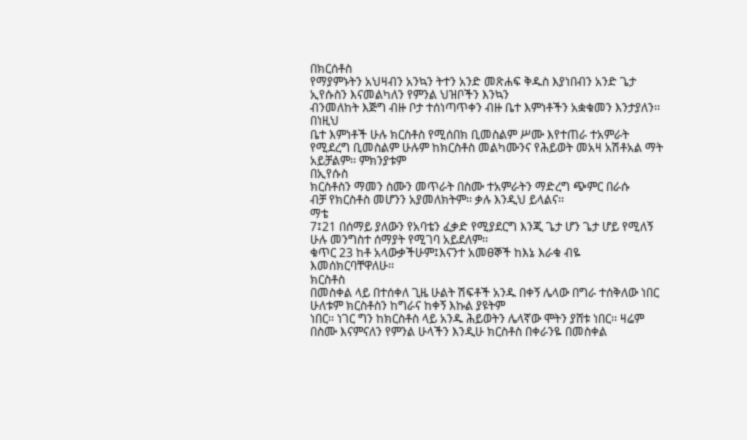በክርሰቶስ
የማያምኑትን አህዛብን አንኳን ትተን አንድ መጽሐፍ ቅዱስ እያነበብን አንድ ጌታ ኢየሱስን እናመልካለን የምንል ህዝቦችን እንኳን
ብንመለከት እጅግ ብዙ ቦታ ተሰነጣጥቀን ብዙ ቤተ እምነቶችን አቋቁመን እንታያለን፡፡
በነዚህ
ቤተ እምነቶች ሁሉ ክርስቶስ የሚሰበክ ቢመስልም ሥሙ እየተጠራ ተአምራት
የሚደረግ ቢመስልም ሁሉም ከክርስቶስ መልካሙንና የሕይወት መአዛ አሽቶአል ማት አይቻልም፡፡ ምክንያቱም
በኢየሱስ
ክርስቶስን ማመን ስሙን መጥራት በስሙ ተአምራትን ማድረግ ጭምር በራሱ
ብቻ የክርስቶስ መሆንን አያመለክትም፡፡ ቃሉ እንዲህ ይላልና፡፡
ማቴ
7፤21 በሰማይ ያለውን የአባቴን ፈቃድ የሚያደርግ እንጂ ጌታ ሆን ጌታ ሆይ የሚለኝ ሁሉ መንግስተ ሰማያት የሚገባ አይደለም፡፡
ቁጥር 23 ከቶ አላውቃችሁም፤እናንተ አመፀኞች ከእኔ እራቁ ብዬ እመሰክርባቸዋለሁ፡፡
ክርስቶስ
በመስቀል ላይ በተሰቀለ ጊዜ ሁልት ሽፍቶች አንዱ በቀኝ ሌላው በግራ ተሰቅለው ነበር ሁለቱም ክርስቶስን ከግራና ከቀኝ እኩል ያዩትም
ነበር፡፡ ነገር ግን ከክርስቶስ ላይ አንዱ ሕይወትን ሌላኛው ሞትን ያሸቱ ነበር፡፡ ዛሬም በስሙ እናምናለን የምንል ሁላችን እንዲሁ ክርስቶስ በቀራንዬ በመስቀል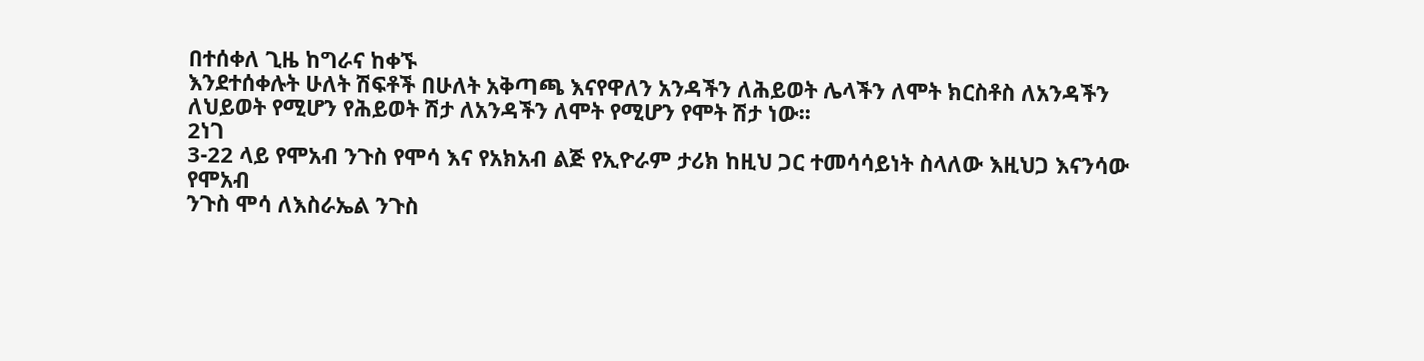በተሰቀለ ጊዜ ከግራና ከቀኙ
እንደተሰቀሉት ሁለት ሽፍቶች በሁለት አቅጣጫ እናየዋለን አንዳችን ለሕይወት ሌላችን ለሞት ክርስቶስ ለአንዳችን
ለህይወት የሚሆን የሕይወት ሽታ ለአንዳችን ለሞት የሚሆን የሞት ሽታ ነው፡፡
2ነገ
3-22 ላይ የሞአብ ንጉስ የሞሳ እና የአክአብ ልጅ የኢዮራም ታሪክ ከዚህ ጋር ተመሳሳይነት ስላለው እዚህጋ እናንሳው
የሞአብ
ንጉስ ሞሳ ለእስራኤል ንጉስ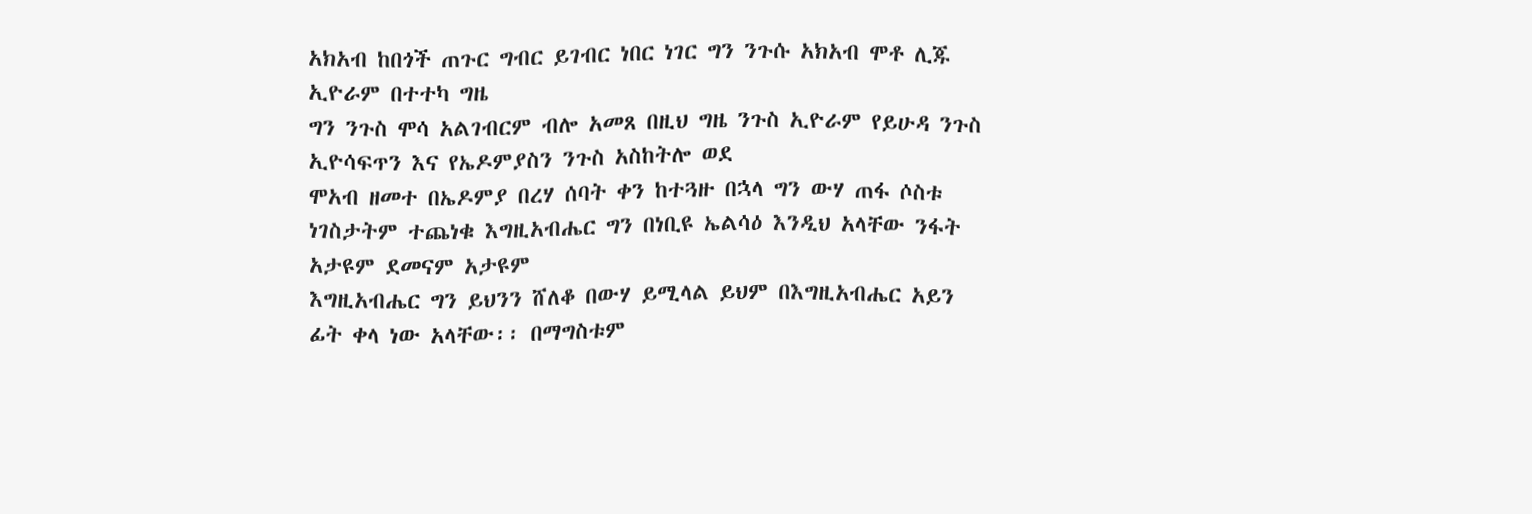አክአብ ከበጎች ጠጉር ግብር ይገብር ነበር ነገር ግን ንጉሱ አክአብ ሞቶ ሊጁ ኢዮራም በተተካ ግዜ
ግን ንጉስ ሞሳ አልገብርም ብሎ አመጸ በዚህ ግዜ ንጉስ ኢዮራም የይሁዳ ንጉስ ኢዮሳፍጥን እና የኤዶምያስን ንጉስ አስከትሎ ወደ
ሞአብ ዘመተ በኤዶምያ በረሃ ሰባት ቀን ከተጓዙ በኋላ ግን ውሃ ጠፋ ሶስቱ ነገስታትም ተጨነቁ እግዚአብሔር ግን በነቢዩ ኤልሳዕ እንዲህ አላቸው ንፋት አታዩም ደመናም አታዩም
እግዚአብሔር ግን ይህንን ሸለቆ በውሃ ይሚላል ይህም በእግዚአብሔር አይን ፊት ቀላ ነው አላቸው፡፡ በማግስቱም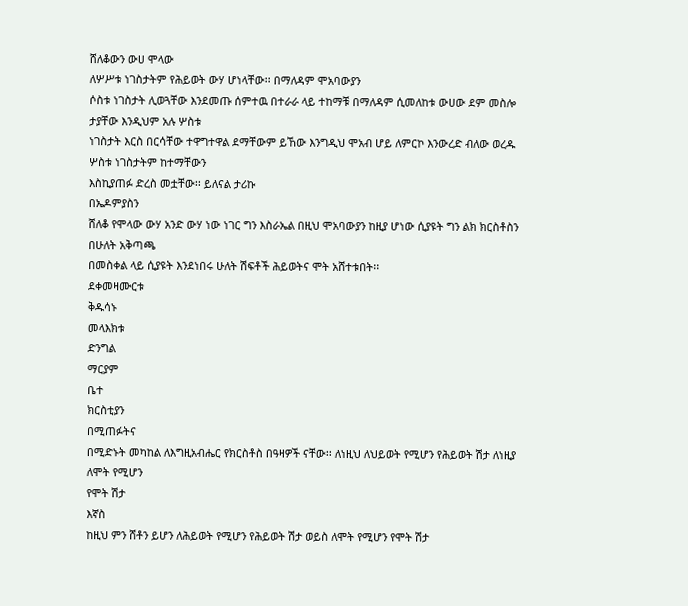ሸለቆውን ውሀ ሞላው
ለሦሥቱ ነገስታትም የሕይወት ውሃ ሆነላቸው፡፡ በማለዳም ሞአባውያን
ሶስቱ ነገስታት ሊወጓቸው እንደመጡ ሰምተዉ በተራራ ላይ ተከማቹ በማለዳም ሲመለከቱ ውሀው ደም መስሎ ታያቸው እንዲህም አሉ ሦስቱ
ነገስታት እርስ በርሳቸው ተዋግተዋል ደማቸውም ይኸው እንግዲህ ሞአብ ሆይ ለምርኮ እንውረድ ብለው ወረዱ ሦስቱ ነገስታትም ከተማቸውን
እስኪያጠፉ ድረስ መቷቸው፡፡ ይለናል ታሪኩ
በኤዶምያስን
ሸለቆ የሞላው ውሃ አንድ ውሃ ነው ነገር ግን እስራኤል በዚህ ሞአባውያን ከዚያ ሆነው ሲያዩት ግን ልክ ክርስቶስን በሁለት አቅጣጫ
በመስቀል ላይ ሲያዩት እንደነበሩ ሁለት ሽፍቶች ሕይወትና ሞት አሸተቱበት፡፡
ደቀመዛሙርቱ
ቅዱሳኑ
መላእክቱ
ድንግል
ማርያም
ቤተ
ክርስቲያን
በሚጠፉትና
በሚድኑት መካከል ለእግዚአብሔር የክርስቶስ በዓዛዎች ናቸው፡፡ ለነዚህ ለህይወት የሚሆን የሕይወት ሽታ ለነዚያ ለሞት የሚሆን
የሞት ሽታ
እኛስ
ከዚህ ምን ሸቶን ይሆን ለሕይወት የሚሆን የሕይወት ሽታ ወይስ ለሞት የሚሆን የሞት ሽታ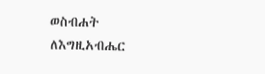ወስብሐት
ለእግዚአብሔር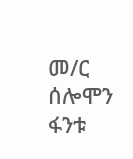መ/ር
ሰሎሞን ፋንቱ